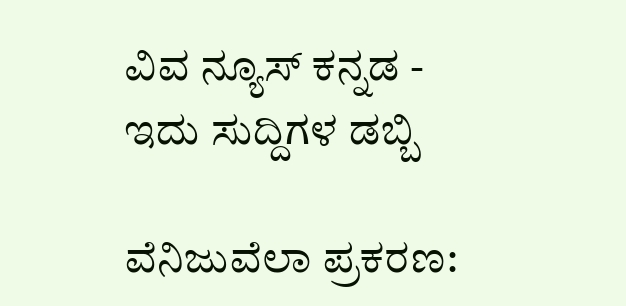ವಿವ ನ್ಯೂಸ್ ಕನ್ನಡ - ಇದು ಸುದ್ದಿಗಳ ಡಬ್ಬಿ

ವೆನಿಜುವೆಲಾ ಪ್ರಕರಣ: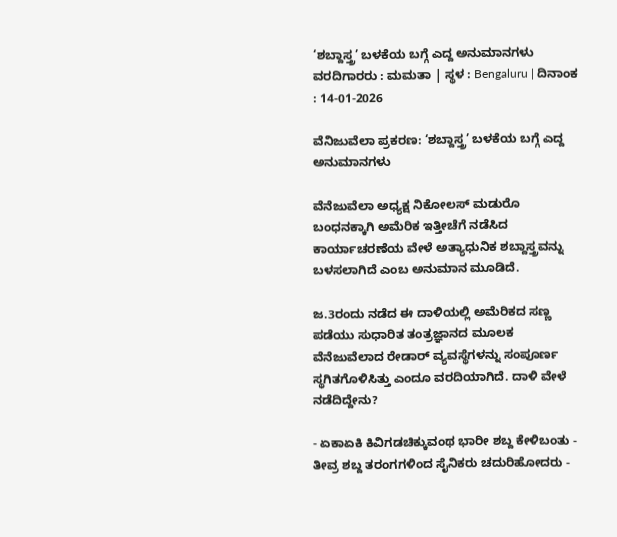‘ಶಬ್ದಾಸ್ತ್ರ’ ಬಳಕೆಯ ಬಗ್ಗೆ ಎದ್ದ ಅನುಮಾನಗಳು
ವರದಿಗಾರರು : ಮಮತಾ | ಸ್ಥಳ : Bengaluru | ದಿನಾಂಕ : 14-01-2026

ವೆನಿಜುವೆಲಾ ಪ್ರಕರಣ: ‘ಶಬ್ದಾಸ್ತ್ರ’ ಬಳಕೆಯ ಬಗ್ಗೆ ಎದ್ದ ಅನುಮಾನಗಳು

ವೆನೆಜುವೆಲಾ ಅಧ್ಯಕ್ಷ ನಿಕೋಲಸ್ ಮಡುರೊ ಬಂಧನಕ್ಕಾಗಿ ಅಮೆರಿಕ ಇತ್ತೀಚೆಗೆ ನಡೆಸಿದ ಕಾರ್ಯಾಚರಣೆಯ ವೇಳೆ ಅತ್ಯಾಧುನಿಕ ಶಬ್ದಾಸ್ತ್ರವನ್ನು ಬಳಸಲಾಗಿದೆ ಎಂಬ ಅನುಮಾನ ಮೂಡಿದೆ.

ಜ.3ರಂದು ನಡೆದ ಈ ದಾಳಿಯಲ್ಲಿ ಅಮೆರಿಕದ ಸಣ್ಣ ಪಡೆಯು ಸುಧಾರಿತ ತಂತ್ರಜ್ಞಾನದ ಮೂಲಕ ವೆನೆಜುವೆಲಾದ ರೇಡಾರ್ ವ್ಯವಸ್ಥೆಗಳನ್ನು ಸಂಪೂರ್ಣ ಸ್ಥಗಿತಗೊಳಿಸಿತ್ತು ಎಂದೂ ವರದಿಯಾಗಿದೆ. ದಾಳಿ ವೇಳೆ ನಡೆದಿದ್ದೇನು?

- ಏಕಾಏಕಿ ಕಿವಿಗಡಚಿಕ್ಕುವಂಥ ಭಾರೀ ಶಬ್ದ ಕೇಳಿಬಂತು - ತೀವ್ರ ಶಬ್ದ ತರಂಗಗಳಿಂದ ಸೈನಿಕರು ಚದುರಿಹೋದರು -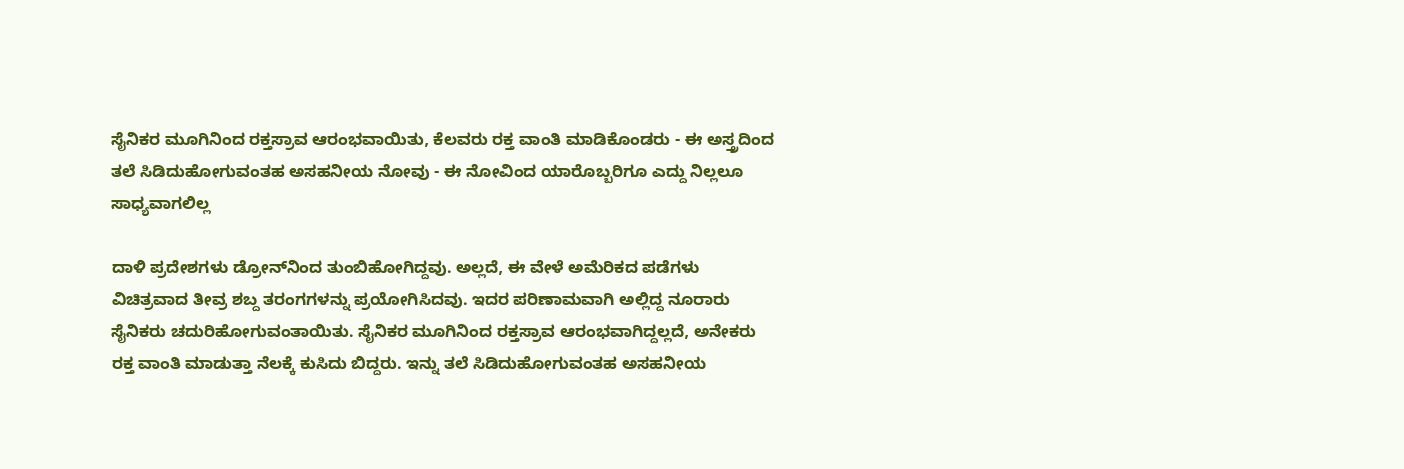ಸೈನಿಕರ ಮೂಗಿನಿಂದ ರಕ್ತಸ್ರಾವ ಆರಂಭವಾಯಿತು, ಕೆಲವರು ರಕ್ತ ವಾಂತಿ ಮಾಡಿಕೊಂಡರು - ಈ ಅಸ್ತ್ರದಿಂದ ತಲೆ ಸಿಡಿದುಹೋಗುವಂತಹ ಅಸಹನೀಯ ನೋವು - ಈ ನೋವಿಂದ ಯಾರೊಬ್ಬರಿಗೂ ಎದ್ದು ನಿಲ್ಲಲೂ ಸಾಧ್ಯವಾಗಲಿಲ್ಲ

ದಾಳಿ ಪ್ರದೇಶಗಳು ಡ್ರೋನ್‌ನಿಂದ ತುಂಬಿಹೋಗಿದ್ದವು. ಅಲ್ಲದೆ, ಈ ವೇಳೆ ಅಮೆರಿಕದ ಪಡೆಗಳು ವಿಚಿತ್ರವಾದ ತೀವ್ರ ಶಬ್ದ ತರಂಗಗಳನ್ನು ಪ್ರಯೋಗಿಸಿದವು. ಇದರ ಪರಿಣಾಮವಾಗಿ ಅಲ್ಲಿದ್ದ ನೂರಾರು ಸೈನಿಕರು ಚದುರಿಹೋಗುವಂತಾಯಿತು. ಸೈನಿಕರ ಮೂಗಿನಿಂದ ರಕ್ತಸ್ರಾವ ಆರಂಭವಾಗಿದ್ದಲ್ಲದೆ, ಅನೇಕರು ರಕ್ತ ವಾಂತಿ ಮಾಡುತ್ತಾ ನೆಲಕ್ಕೆ ಕುಸಿದು ಬಿದ್ದರು. ಇನ್ನು ತಲೆ ಸಿಡಿದುಹೋಗುವಂತಹ ಅಸಹನೀಯ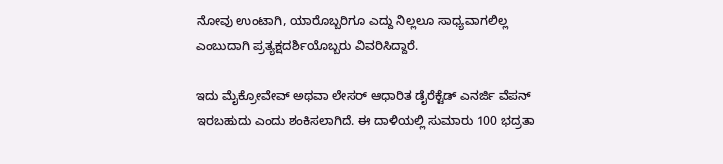ನೋವು ಉಂಟಾಗಿ, ಯಾರೊಬ್ಬರಿಗೂ ಎದ್ದು ನಿಲ್ಲಲೂ ಸಾಧ್ಯವಾಗಲಿಲ್ಲ ಎಂಬುದಾಗಿ ಪ್ರತ್ಯಕ್ಷದರ್ಶಿಯೊಬ್ಬರು ವಿವರಿಸಿದ್ದಾರೆ.

ಇದು ಮೈಕ್ರೋವೇವ್ ಅಥವಾ ಲೇಸರ್ ಆಧಾರಿತ ಡೈರೆಕ್ಟೆಡ್ ಎನರ್ಜಿ ವೆಪನ್ ಇರಬಹುದು ಎಂದು ಶಂಕಿಸಲಾಗಿದೆ. ಈ ದಾಳಿಯಲ್ಲಿ ಸುಮಾರು 100 ಭದ್ರತಾ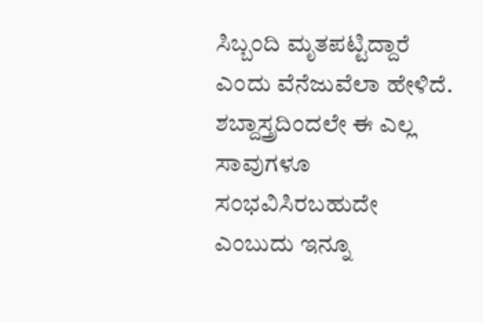ಸಿಬ್ಬಂದಿ ಮೃತಪಟ್ಟಿದ್ದಾರೆ ಎಂದು ವೆನೆಜುವೆಲಾ ಹೇಳಿದೆ. ಶಬ್ದಾಸ್ತ್ರದಿಂದಲೇ ಈ ಎಲ್ಲ ಸಾವುಗಳೂ ಸಂಭವಿಸಿರಬಹುದೇ ಎಂಬುದು ಇನ್ನೂ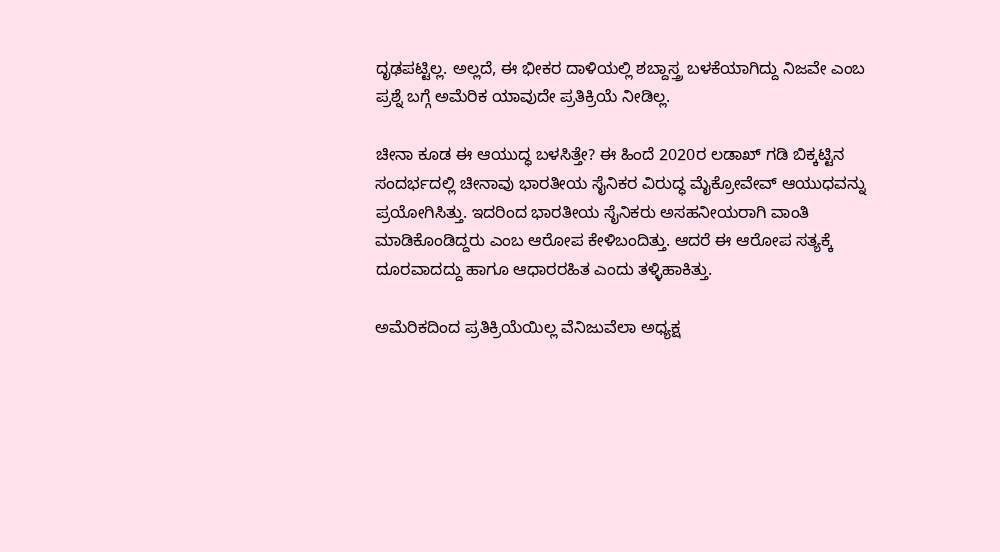ದೃಢಪಟ್ಟಿಲ್ಲ. ಅಲ್ಲದೆ, ಈ ಭೀಕರ ದಾಳಿಯಲ್ಲಿ ಶಬ್ದಾಸ್ತ್ರ ಬಳಕೆಯಾಗಿದ್ದು ನಿಜವೇ ಎಂಬ ಪ್ರಶ್ನೆ ಬಗ್ಗೆ ಅಮೆರಿಕ ಯಾವುದೇ ಪ್ರತಿಕ್ರಿಯೆ ನೀಡಿಲ್ಲ.

ಚೀನಾ ಕೂಡ ಈ ಆಯುದ್ಧ ಬಳಸಿತ್ತೇ? ಈ ಹಿಂದೆ 2020ರ ಲಡಾಖ್ ಗಡಿ ಬಿಕ್ಕಟ್ಟಿನ ಸಂದರ್ಭದಲ್ಲಿ ಚೀನಾವು ಭಾರತೀಯ ಸೈನಿಕರ ವಿರುದ್ಧ ಮೈಕ್ರೋವೇವ್ ಆಯುಧವನ್ನು ಪ್ರಯೋಗಿಸಿತ್ತು. ಇದರಿಂದ ಭಾರತೀಯ ಸೈನಿಕರು ಅಸಹನೀಯರಾಗಿ ವಾಂತಿ ಮಾಡಿಕೊಂಡಿದ್ದರು ಎಂಬ ಆರೋಪ ಕೇಳಿಬಂದಿತ್ತು. ಆದರೆ ಈ ಆರೋಪ ಸತ್ಯಕ್ಕೆ ದೂರವಾದದ್ದು ಹಾಗೂ ಆಧಾರರಹಿತ ಎಂದು ತಳ್ಳಿಹಾಕಿತ್ತು.

ಅಮೆರಿಕದಿಂದ ಪ್ರತಿಕ್ರಿಯೆಯಿಲ್ಲ ವೆನಿಜುವೆಲಾ ಅಧ್ಯಕ್ಷ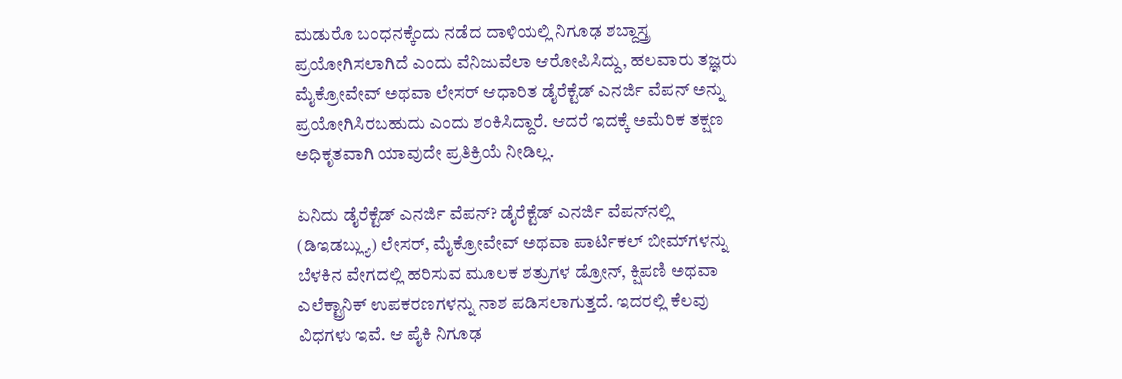ಮಡುರೊ ಬಂಧನಕ್ಕೆಂದು ನಡೆದ ದಾಳಿಯಲ್ಲಿ ನಿಗೂಢ ಶಬ್ದಾಸ್ತ್ರ ಪ್ರಯೋಗಿಸಲಾಗಿದೆ ಎಂದು ವೆನಿಜುವೆಲಾ ಆರೋಪಿಸಿದ್ದು, ಹಲವಾರು ತಜ್ಞರು ಮೈಕ್ರೋವೇವ್ ಅಥವಾ ಲೇಸರ್ ಆಧಾರಿತ ಡೈರೆಕ್ಟೆಡ್ ಎನರ್ಜಿ ವೆಪನ್ ಅನ್ನು ಪ್ರಯೋಗಿಸಿರಬಹುದು ಎಂದು ಶಂಕಿಸಿದ್ದಾರೆ. ಆದರೆ ಇದಕ್ಕೆ ಅಮೆರಿಕ ತಕ್ಷಣ ಅಧಿಕೃತವಾಗಿ ಯಾವುದೇ ಪ್ರತಿಕ್ರಿಯೆ ನೀಡಿಲ್ಲ.

ಏನಿದು ಡೈರೆಕ್ಟೆಡ್ ಎನರ್ಜಿ ವೆಪನ್? ಡೈರೆಕ್ಟೆಡ್‌ ಎನರ್ಜಿ ವೆಪನ್‌ನಲ್ಲಿ (ಡಿಇಡಬ್ಲ್ಯು) ಲೇಸರ್, ಮೈಕ್ರೋವೇವ್ ಅಥವಾ ಪಾರ್ಟಿಕಲ್ ಬೀಮ್‌ಗಳನ್ನು ಬೆಳಕಿನ ವೇಗದಲ್ಲಿ ಹರಿಸುವ ಮೂಲಕ ಶತ್ರುಗಳ ಡ್ರೋನ್, ಕ್ಷಿಪಣಿ ಅಥವಾ ಎಲೆಕ್ಟ್ರಾನಿಕ್ ಉಪಕರಣಗಳನ್ನು ನಾಶ ಪಡಿಸಲಾಗುತ್ತದೆ. ಇದರಲ್ಲಿ ಕೆಲವು ವಿಧಗಳು ಇವೆ. ಆ ಪೈಕಿ ನಿಗೂಢ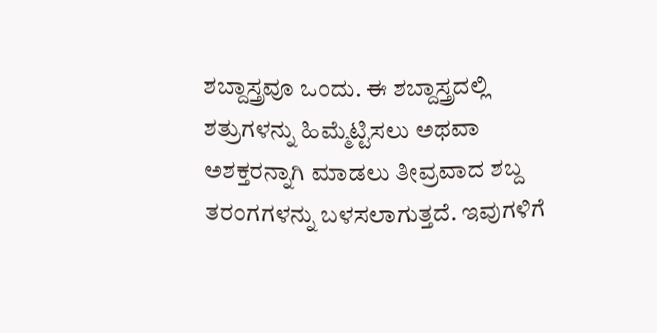ಶಬ್ದಾಸ್ತ್ರವೂ ಒಂದು. ಈ ಶಬ್ದಾಸ್ತ್ರದಲ್ಲಿ ಶತ್ರುಗಳನ್ನು ಹಿಮ್ಮೆಟ್ಟಿಸಲು ಅಥವಾ ಅಶಕ್ತರನ್ನಾಗಿ ಮಾಡಲು ತೀವ್ರವಾದ ಶಬ್ದ ತರಂಗಗಳನ್ನು ಬಳಸಲಾಗುತ್ತದೆ. ಇವುಗಳಿಗೆ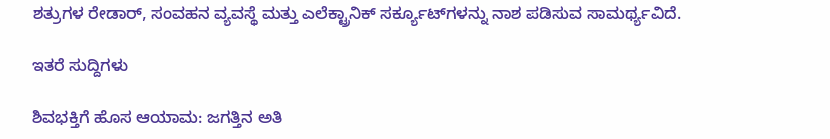ಶತ್ರುಗಳ ರೇಡಾರ್‌, ಸಂವಹನ ವ್ಯವಸ್ಥೆ ಮತ್ತು ಎಲೆಕ್ಟ್ರಾನಿಕ್ ಸರ್ಕ್ಯೂಟ್‌ಗಳನ್ನು ನಾಶ ಪಡಿಸುವ ಸಾಮರ್ಥ್ಯವಿದೆ.

ಇತರೆ ಸುದ್ದಿಗಳು

ಶಿವಭಕ್ತಿಗೆ ಹೊಸ ಆಯಾಮ: ಜಗತ್ತಿನ ಅತಿ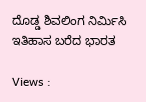ದೊಡ್ಡ ಶಿವಲಿಂಗ ನಿರ್ಮಿಸಿ ಇತಿಹಾಸ ಬರೆದ ಭಾರತ

Views :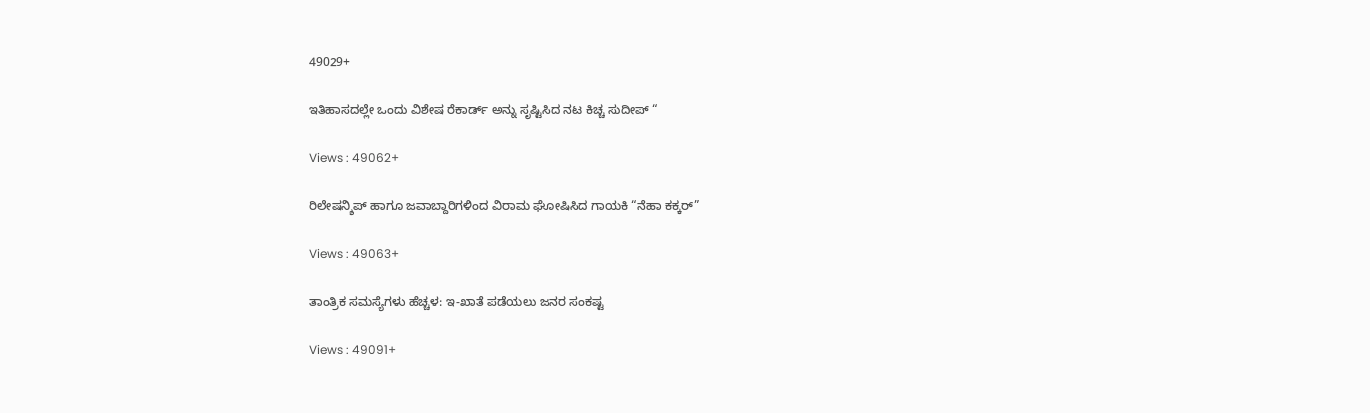49029+

ಇತಿಹಾಸದಲ್ಲೇ ಒಂದು ವಿಶೇಷ ರೆಕಾರ್ಡ್ ಅನ್ನು ಸೃಷ್ಟಿಸಿದ ನಟ ಕಿಚ್ಚ ಸುದೀಪ್ “

Views : 49062+

ರಿಲೇಷನ್ಶಿಪ್ ಹಾಗೂ ಜವಾಬ್ದಾರಿಗಳಿಂದ ವಿರಾಮ ಘೋಷಿಸಿದ ಗಾಯಕಿ “ನೆಹಾ ಕಕ್ಕರ್”

Views : 49063+

ತಾಂತ್ರಿಕ ಸಮಸ್ಯೆಗಳು ಹೆಚ್ಚಳ: ಇ-ಖಾತೆ ಪಡೆಯಲು ಜನರ ಸಂಕಷ್ಟ

Views : 49091+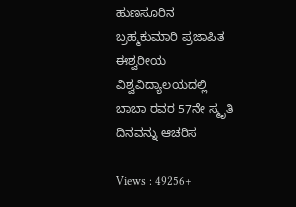ಹುಣಸೂರಿನ ಬ್ರಹ್ಮಕುಮಾರಿ ಪ್ರಜಾಪಿತ ಈಶ್ವರೀಯ ವಿಶ್ವವಿದ್ಯಾಲಯದಲ್ಲಿ ಬಾಬಾ ರವರ 57ನೇ ಸ್ಮೃತಿ ದಿನವನ್ನು ಆಚರಿಸ

Views : 49256+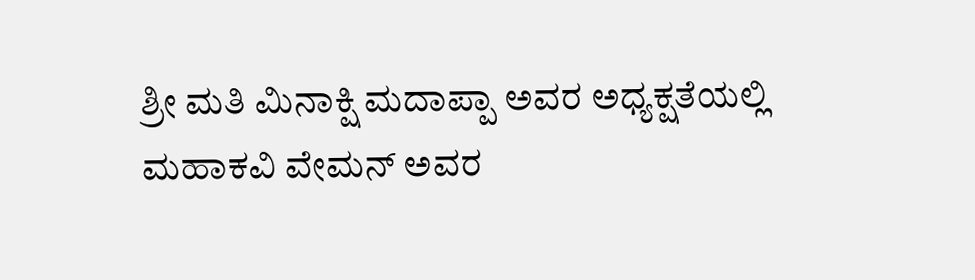ಶ್ರೀ ಮತಿ ಮಿನಾಕ್ಷಿ ಮದಾಪ್ಪಾ ಅವರ ಅಧ್ಯಕ್ಷತೆಯಲ್ಲಿ ಮಹಾಕವಿ ವೇಮನ್ ಅವರ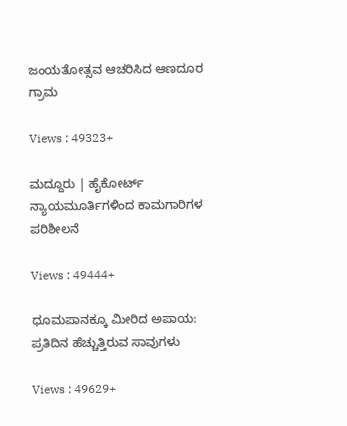ಜಂಯತೋತ್ಸವ ಆಚರಿಸಿದ ಆಣದೂರ ಗ್ರಾಮ

Views : 49323+

ಮದ್ದೂರು | ಹೈಕೋರ್ಟ್ ನ್ಯಾಯಮೂರ್ತಿಗಳಿಂದ ಕಾಮಗಾರಿಗಳ ಪರಿಶೀಲನೆ

Views : 49444+

ಧೂಮಪಾನಕ್ಕೂ ಮೀರಿದ ಅಪಾಯ: ಪ್ರತಿದಿನ ಹೆಚ್ಚುತ್ತಿರುವ ಸಾವುಗಳು

Views : 49629+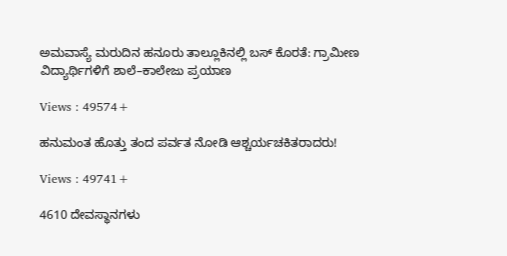ಅಮವಾಸ್ಯೆ ಮರುದಿನ ಹನೂರು ತಾಲ್ಲೂಕಿನಲ್ಲಿ ಬಸ್ ಕೊರತೆ: ಗ್ರಾಮೀಣ ವಿದ್ಯಾರ್ಥಿಗಳಿಗೆ ಶಾಲೆ–ಕಾಲೇಜು ಪ್ರಯಾಣ

Views : 49574+

ಹನುಮಂತ ಹೊತ್ತು ತಂದ ಪರ್ವತ ನೋಡಿ ಆಶ್ಚರ್ಯಚಕಿತರಾದರು!

Views : 49741+

4610 ದೇವಸ್ಥಾನಗಳು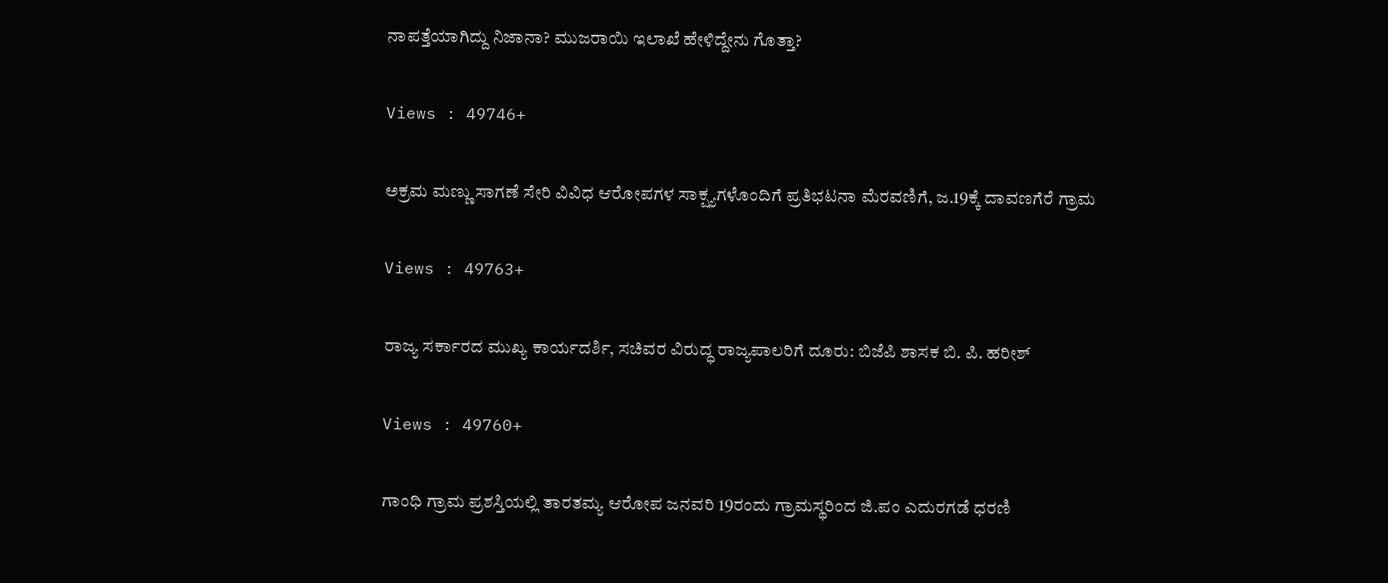ನಾಪತ್ತೆಯಾಗಿದ್ದು ನಿಜಾನಾ? ಮುಜರಾಯಿ ಇಲಾಖೆ ಹೇಳಿದ್ದೇನು ಗೊತ್ತಾ?

Views : 49746+

ಅಕ್ರಮ ಮಣ್ಣು ಸಾಗಣೆ ಸೇರಿ ವಿವಿಧ ಆರೋಪಗಳ ಸಾಕ್ಷ್ಯಗಳೊಂದಿಗೆ ಪ್ರತಿಭಟನಾ ಮೆರವಣಿಗೆ, ಜ.19ಕ್ಕೆ ದಾವಣಗೆರೆ ಗ್ರಾಮ

Views : 49763+

ರಾಜ್ಯ ಸರ್ಕಾರದ ಮುಖ್ಯ ಕಾರ್ಯದರ್ಶಿ, ಸಚಿವರ ವಿರುದ್ಧ ರಾಜ್ಯಪಾಲರಿಗೆ ದೂರು: ಬಿಜೆಪಿ ಶಾಸಕ ಬಿ. ಪಿ. ಹರೀಶ್

Views : 49760+

ಗಾಂಧಿ ಗ್ರಾಮ ಪ್ರಶಸ್ತಿಯಲ್ಲಿ ತಾರತಮ್ಯ ಆರೋಪ ಜನವರಿ 19ರಂದು ಗ್ರಾಮಸ್ಥರಿಂದ ಜಿ.ಪಂ ಎದುರಗಡೆ ಧರಣಿ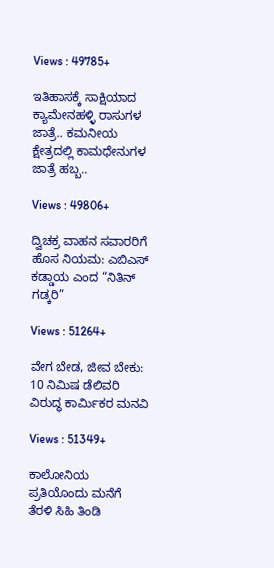Views : 49785+

ಇತಿಹಾಸಕ್ಕೆ ಸಾಕ್ಷಿಯಾದ ಕ್ಯಾಮೇನಹಳ್ಳಿ ರಾಸುಗಳ ಜಾತ್ರೆ.. ಕಮನೀಯ ಕ್ಷೇತ್ರದಲ್ಲಿ ಕಾಮಧೇನುಗಳ ಜಾತ್ರೆ ಹಬ್ಬ..

Views : 49806+

ದ್ವಿಚಕ್ರ ವಾಹನ ಸವಾರರಿಗೆ ಹೊಸ ನಿಯಮ: ಎಬಿಎಸ್ ಕಡ್ಡಾಯ ಎಂದ “ನಿತಿನ್ ಗಡ್ಕರಿ”

Views : 51264+

ವೇಗ ಬೇಡ, ಜೀವ ಬೇಕು: 10 ನಿಮಿಷ ಡೆಲಿವರಿ ವಿರುದ್ಧ ಕಾರ್ಮಿಕರ ಮನವಿ

Views : 51349+

ಕಾಲೋನಿಯ ಪ್ರತಿಯೊಂದು ಮನೆಗೆ ತೆರಳಿ ಸಿಹಿ ತಿಂಡಿ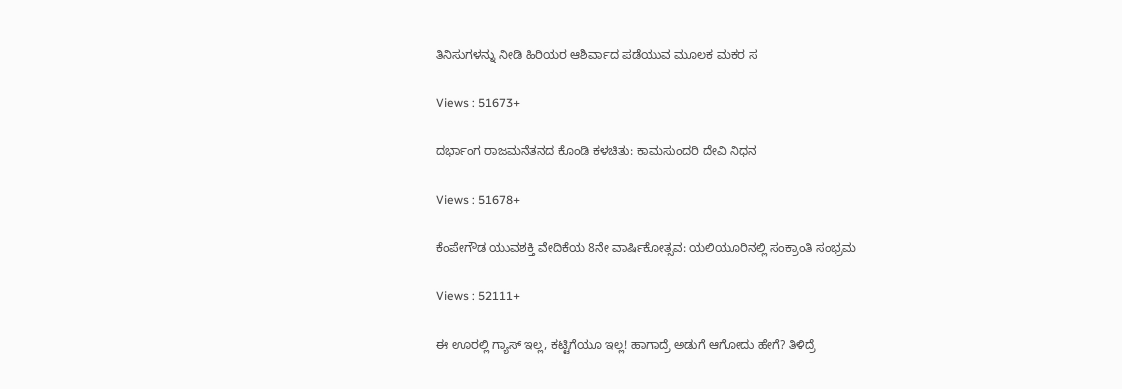ತಿನಿಸುಗಳನ್ನು ನೀಡಿ ಹಿರಿಯರ ಆಶಿರ್ವಾದ ಪಡೆಯುವ ಮೂಲಕ ಮಕರ ಸ

Views : 51673+

ದರ್ಭಾಂಗ ರಾಜಮನೆತನದ ಕೊಂಡಿ ಕಳಚಿತು: ಕಾಮಸುಂದರಿ ದೇವಿ ನಿಧನ

Views : 51678+

ಕೆಂಪೇಗೌಡ ಯುವಶಕ್ತಿ ವೇದಿಕೆಯ 8ನೇ ವಾರ್ಷಿಕೋತ್ಸವ: ಯಲಿಯೂರಿನಲ್ಲಿ ಸಂಕ್ರಾಂತಿ ಸಂಭ್ರಮ

Views : 52111+

ಈ ಊರಲ್ಲಿ ಗ್ಯಾಸ್ ಇಲ್ಲ, ಕಟ್ಟಿಗೆಯೂ ಇಲ್ಲ! ಹಾಗಾದ್ರೆ ಅಡುಗೆ ಆಗೋದು ಹೇಗೆ? ತಿಳಿದ್ರೆ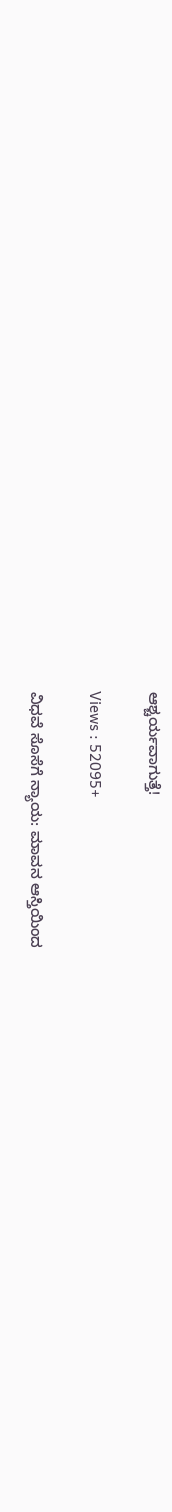ಆಶ್ಚರ್ಯವಾಗುತ್ತೆ!

Views : 52095+

ವಿಧವೆ ಸೊಸೆಗೆ ನ್ಯಾಯ: ಮಾವನ ಆಸ್ತಿಯಿಂದ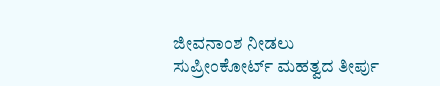ಜೀವನಾಂಶ ನೀಡಲು ಸುಪ್ರೀಂಕೋರ್ಟ್ ಮಹತ್ವದ ತೀರ್ಪು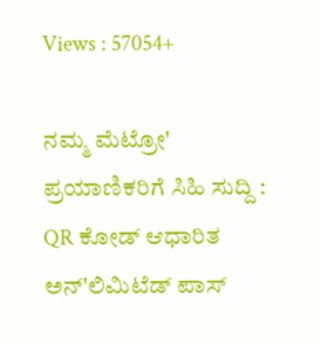Views : 57054+

ನಮ್ಮ ಮೆಟ್ರೋ' ಪ್ರಯಾಣಿಕರಿಗೆ ಸಿಹಿ ಸುದ್ದಿ : QR ಕೋಡ್ ಆಧಾರಿತ ಅನ್'ಲಿಮಿಟೆಡ್ ಪಾಸ್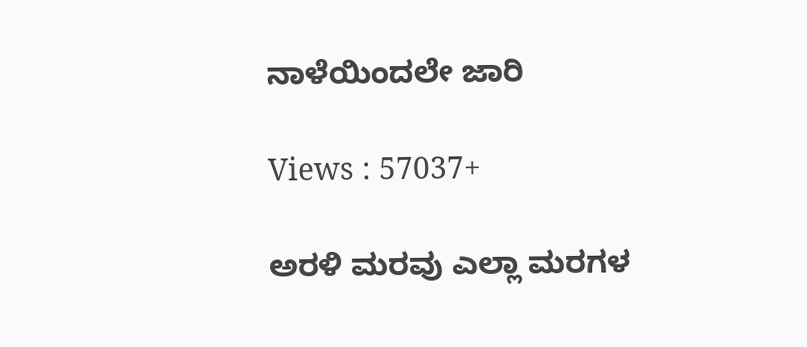ನಾಳೆಯಿಂದಲೇ ಜಾರಿ

Views : 57037+

ಅರಳಿ ಮರವು ಎಲ್ಲಾ ಮರಗಳ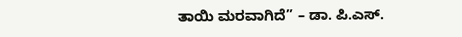ತಾಯಿ ಮರವಾಗಿದೆ” – ಡಾ. ಪಿ.ಎಸ್.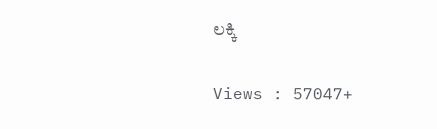ಲಕ್ಕಿ

Views : 57047+